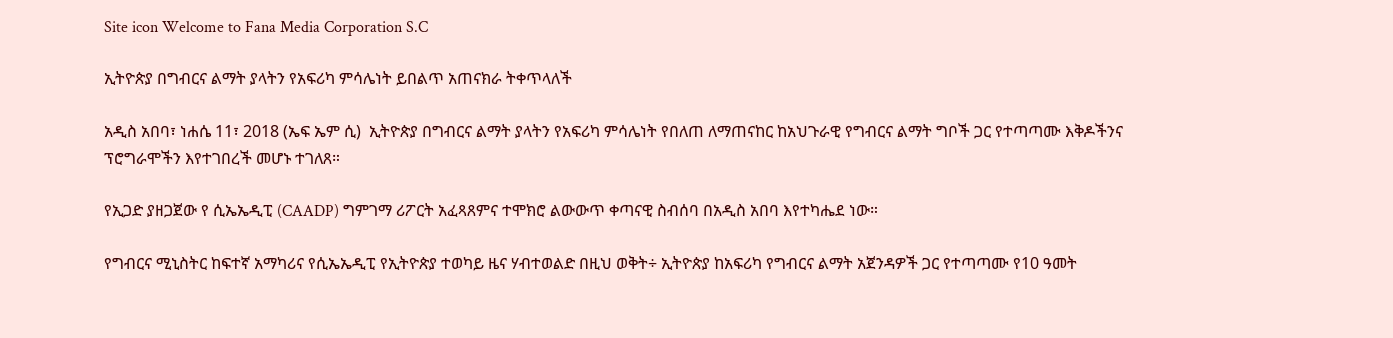Site icon Welcome to Fana Media Corporation S.C

ኢትዮጵያ በግብርና ልማት ያላትን የአፍሪካ ምሳሌነት ይበልጥ አጠናክራ ትቀጥላለች

አዲስ አበባ፣ ነሐሴ 11፣ 2018 (ኤፍ ኤም ሲ)  ኢትዮጵያ በግብርና ልማት ያላትን የአፍሪካ ምሳሌነት የበለጠ ለማጠናከር ከአህጉራዊ የግብርና ልማት ግቦች ጋር የተጣጣሙ እቅዶችንና ፕሮግራሞችን እየተገበረች መሆኑ ተገለጸ።

የኢጋድ ያዘጋጀው የ ሲኤኤዲፒ (CAADP) ግምገማ ሪፖርት አፈጻጸምና ተሞክሮ ልውውጥ ቀጣናዊ ስብሰባ በአዲስ አበባ እየተካሔደ ነው።

የግብርና ሚኒስትር ከፍተኛ አማካሪና የሲኤኤዲፒ የኢትዮጵያ ተወካይ ዜና ሃብተወልድ በዚህ ወቅት÷ ኢትዮጵያ ከአፍሪካ የግብርና ልማት አጀንዳዎች ጋር የተጣጣሙ የ10 ዓመት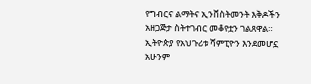የግብርና ልማትና ኢንቨስትመንት እቅዶችን አዘጋጅታ ስትተገብር መቆየቷን ገልጸዋል።
ኢትዮጵያ የአህጉሪቱ ሻምፒዮን እንደመሆኗ አሁንም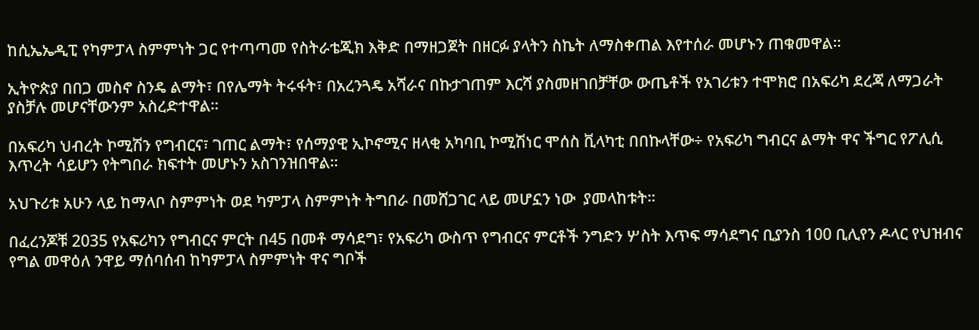ከሲኤኤዲፒ የካምፓላ ስምምነት ጋር የተጣጣመ የስትራቴጂክ እቅድ በማዘጋጀት በዘርፉ ያላትን ስኬት ለማስቀጠል እየተሰራ መሆኑን ጠቁመዋል።

ኢትዮጵያ በበጋ መስኖ ስንዴ ልማት፣ በየሌማት ትሩፋት፣ በአረንጓዴ አሻራና በኩታገጠም እርሻ ያስመዘገበቻቸው ውጤቶች የአገሪቱን ተሞክሮ በአፍሪካ ደረጃ ለማጋራት ያስቻሉ መሆናቸውንም አስረድተዋል።

በአፍሪካ ህብረት ኮሚሽን የግብርና፣ ገጠር ልማት፣ የሰማያዊ ኢኮኖሚና ዘላቂ አካባቢ ኮሚሽነር ሞሰስ ቪላካቲ በበኩላቸው÷ የአፍሪካ ግብርና ልማት ዋና ችግር የፖሊሲ እጥረት ሳይሆን የትግበራ ክፍተት መሆኑን አስገንዝበዋል፡፡

አህጉሪቱ አሁን ላይ ከማላቦ ስምምነት ወደ ካምፓላ ስምምነት ትግበራ በመሸጋገር ላይ መሆኗን ነው  ያመላከቱት፡፡

በፈረንጆቹ 2035 የአፍሪካን የግብርና ምርት በ45 በመቶ ማሳደግ፣ የአፍሪካ ውስጥ የግብርና ምርቶች ንግድን ሦስት እጥፍ ማሳደግና ቢያንስ 100 ቢሊየን ዶላር የህዝብና የግል መዋዕለ ንዋይ ማሰባሰብ ከካምፓላ ስምምነት ዋና ግቦች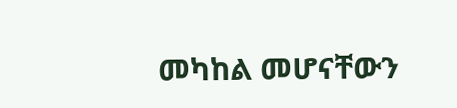መካከል መሆናቸውን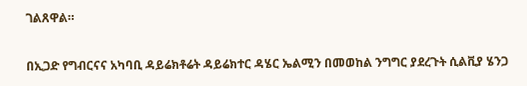ገልጸዋል።

በኢጋድ የግብርናና አካባቢ ዳይሬክቶሬት ዳይሬክተር ዳሄር ኤልሚን በመወከል ንግግር ያደረጉት ሲልቪያ ሄንጋ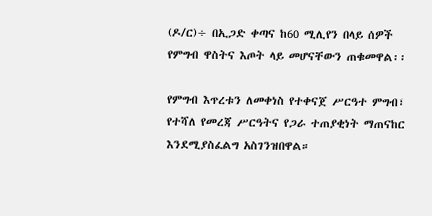(ዶ/ር)÷ በኢጋድ ቀጣና ከ60 ሚሊየን በላይ ሰዎች የምግብ ዋስትና እጦት ላይ መሆናቸውን ጠቁመዋል፡፡

የምግብ እጥረቱን ለመቀነስ የተቀናጀ ሥርዓተ ምግብ፣ የተሻለ የመረጃ ሥርዓትና የጋራ ተጠያቂነት ማጠናከር እንደሚያስፈልግ አስገንዝበዋል።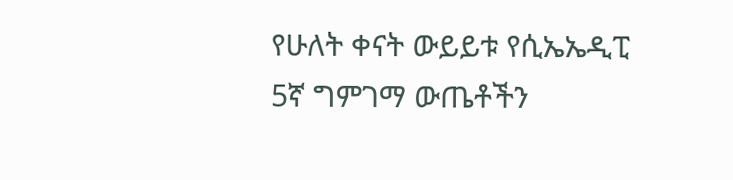የሁለት ቀናት ውይይቱ የሲኤኤዲፒ 5ኛ ግምገማ ውጤቶችን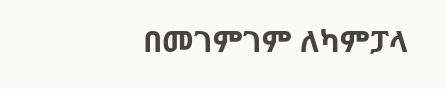በመገምገም ለካምፓላ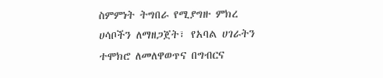ስምምነት ትግበራ የሚያግዙ ምክረ ሀሳቦችን ለማዘጋጀት፣ የአባል ሀገራትን ተሞክሮ ለመለዋወጥና በግብርና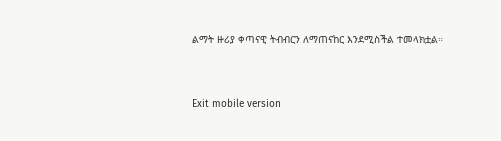ልማት ዙሪያ ቀጣናዊ ትብብርን ለማጠናከር እንደሚስችል ተመላክቷል።



Exit mobile version